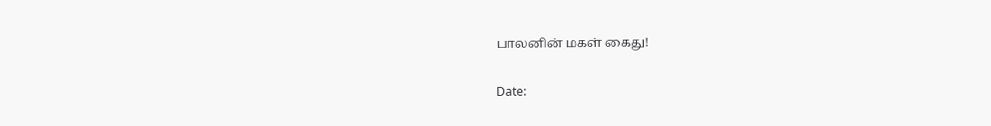பாலனின் மகள் கைது!

Date: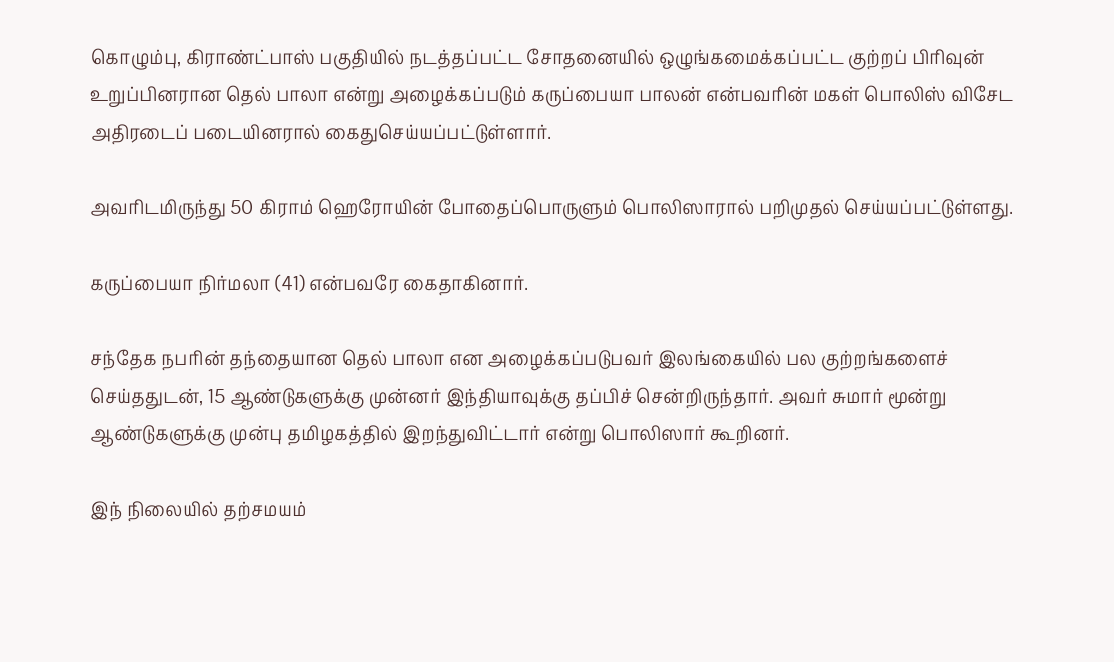கொழும்பு, கிராண்ட்பாஸ் பகுதியில் நடத்தப்பட்ட சோதனையில் ஒழுங்கமைக்கப்பட்ட குற்றப் பிரிவுன் உறுப்பினரான தெல் பாலா என்று அழைக்கப்படும் கருப்பையா பாலன் என்பவரின் மகள் பொலிஸ் விசேட அதிரடைப் படையினரால் கைதுசெய்யப்பட்டுள்ளார்.

அவரிடமிருந்து 50 கிராம் ஹெரோயின் போதைப்பொருளும் பொலிஸாரால் பறிமுதல் செய்யப்பட்டுள்ளது.

கருப்பையா நிர்மலா (41) என்பவரே கைதாகினார்.

சந்தேக நபரின் தந்தையான தெல் பாலா என அழைக்கப்படுபவர் இலங்கையில் பல குற்றங்களைச் செய்ததுடன், 15 ஆண்டுகளுக்கு முன்னர் இந்தியாவுக்கு தப்பிச் சென்றிருந்தார். அவர் சுமார் மூன்று ஆண்டுகளுக்கு முன்பு தமிழகத்தில் இறந்துவிட்டார் என்று பொலிஸார் கூறினர்.

இந் நிலையில் தற்சமயம்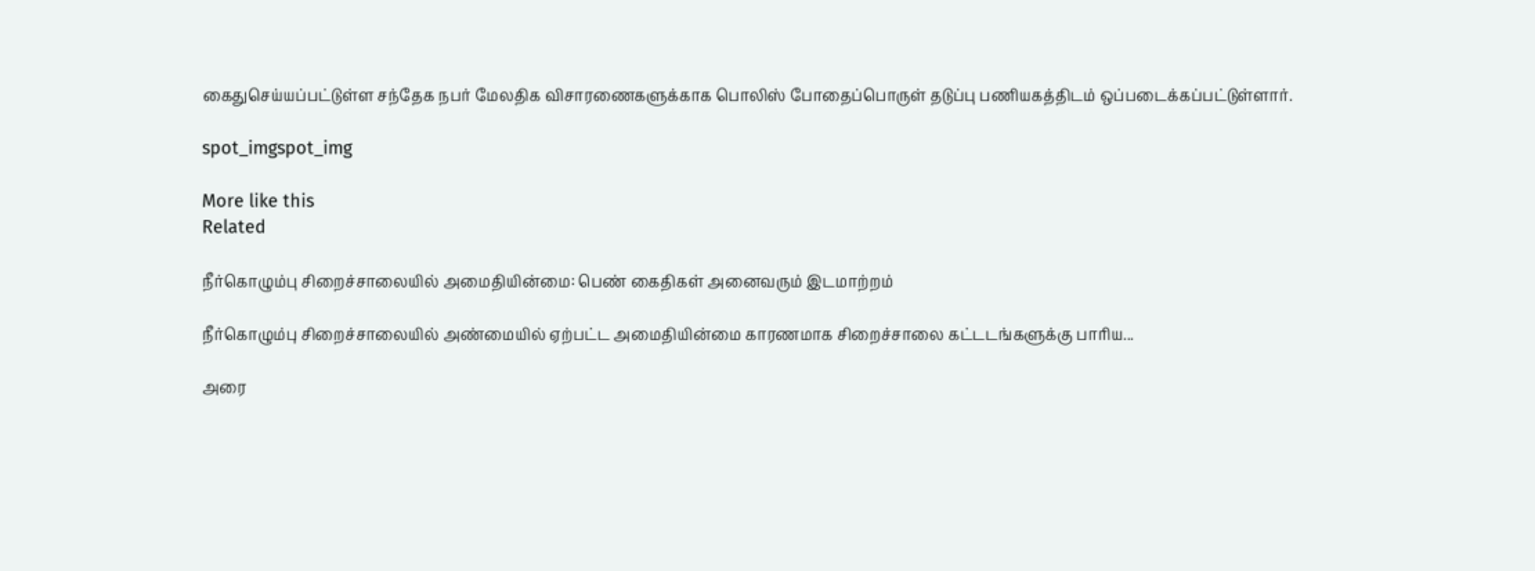கைதுசெய்யப்பட்டுள்ள சந்தேக நபர் மேலதிக விசாரணைகளுக்காக பொலிஸ் போதைப்பொருள் தடுப்பு பணியகத்திடம் ஒப்படைக்கப்பட்டுள்ளார்.

spot_imgspot_img

More like this
Related

நீர்கொழும்பு சிறைச்சாலையில் அமைதியின்மை: பெண் கைதிகள் அனைவரும் இடமாற்றம்

நீர்கொழும்பு சிறைச்சாலையில் அண்மையில் ஏற்பட்ட அமைதியின்மை காரணமாக சிறைச்சாலை கட்டடங்களுக்கு பாரிய...

அரை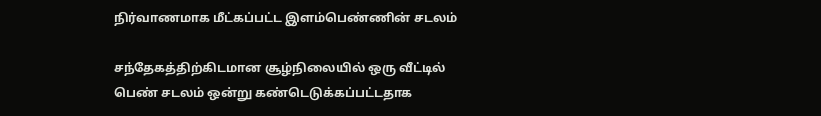நிர்வாணமாக மீட்கப்பட்ட இளம்பெண்ணின் சடலம்

சந்தேகத்திற்கிடமான சூழ்நிலையில் ஒரு வீட்டில் பெண் சடலம் ஒன்று கண்டெடுக்கப்பட்டதாக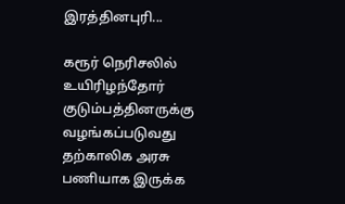இரத்தினபுரி...

கரூர் நெரிசலில் உயிரிழந்தோர் குடும்பத்தினருக்கு வழங்கப்படுவது தற்காலிக அரசு பணியாக இருக்க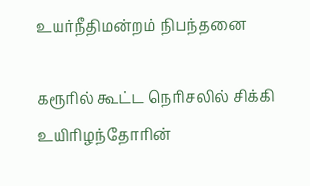உயர்நீதிமன்றம் நிபந்தனை

கரூரில் கூட்ட நெரிசலில் சிக்கி உயிரிழந்தோரின்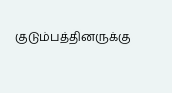குடும்பத்தினருக்கு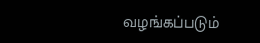வழங்கப்படும்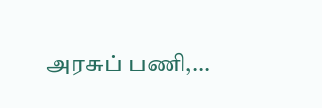அரசுப் பணி,...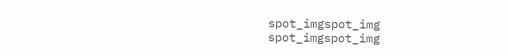spot_imgspot_img
spot_imgspot_img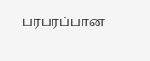பரபரப்பான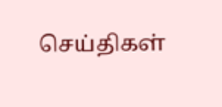செய்திகள்